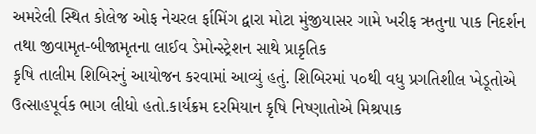અમરેલી સ્થિત કોલેજ ઓફ નેચરલ ર્ફામિંગ દ્વારા મોટા મુંજીયાસર ગામે ખરીફ ઋતુના પાક નિદર્શન તથા જીવામૃત-બીજામૃતના લાઈવ ડેમોન્સ્ટ્રેશન સાથે પ્રાકૃતિક
કૃષિ તાલીમ શિબિરનું આયોજન કરવામાં આવ્યું હતું. શિબિરમાં ૫૦થી વધુ પ્રગતિશીલ ખેડૂતોએ ઉત્સાહપૂર્વક ભાગ લીધો હતો.કાર્યક્રમ દરમિયાન કૃષિ નિષ્ણાતોએ મિશ્રપાક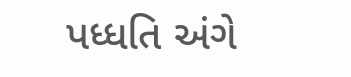પધ્ધતિ અંગે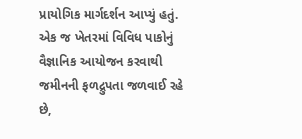પ્રાયોગિક માર્ગદર્શન આપ્યું હતું. એક જ ખેતરમાં વિવિધ પાકોનું વૈજ્ઞાનિક આયોજન કરવાથી જમીનની ફળદ્રુપતા જળવાઈ રહે છે,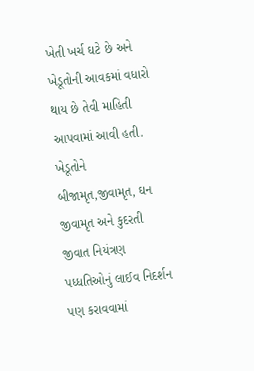ખેતી ખર્ચ ઘટે છે અને ખેડૂતોની આવકમાં વધારો થાય છે તેવી માહિતી આપવામાં આવી હતી. ખેડૂતોને બીજામૃત,જીવામૃત, ઘન જીવામૃત અને કુદરતી જીવાત નિયંત્રણ પધ્ધતિઓનું લાઈવ નિદર્શન પણ કરાવવામાં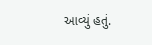આવ્યું હતું.